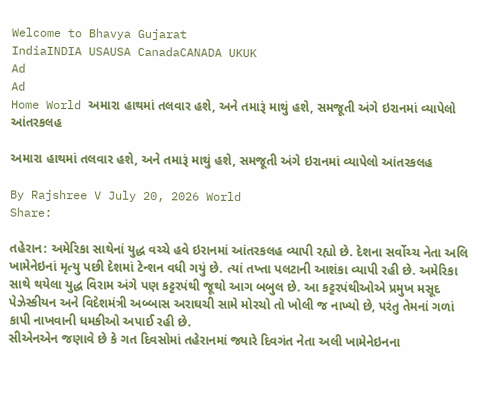Welcome to Bhavya Gujarat
IndiaINDIA USAUSA CanadaCANADA UKUK
Ad
Ad
Home World અમારા હાથમાં તલવાર હશે, અને તમારૂં માથું હશે, સમજૂતી અંગે ઇરાનમાં વ્યાપેલો આંતરકલહ

અમારા હાથમાં તલવાર હશે, અને તમારૂં માથું હશે, સમજૂતી અંગે ઇરાનમાં વ્યાપેલો આંતરકલહ

By Rajshree V July 20, 2026 World
Share:

તહેરાન: અમેરિકા સાથેનાં યુદ્ધ વચ્ચે હવે ઇરાનમાં આંતરકલહ વ્યાપી રહ્યો છે. દેશના સર્વોચ્ચ નેતા અલિ ખામેનેઇનાં મૃત્યુ પછી દેશમાં ટેન્શન વધી ગયું છે. ત્યાં તખ્તા પલટાની આશંકા વ્યાપી રહી છે. અમેરિકા સાથે થયેલા યુદ્ધ વિરામ અંગે પણ કટ્ટરપંથી જૂથો આગ બબુલ છે. આ કટ્ટરપંથીઓએ પ્રમુખ મસૂદ પેઝેસ્કીયન અને વિદેશમંત્રી અબ્બાસ અરાઘચી સામે મોરચો તો ખોલી જ નાખ્યો છે, પરંતુ તેમનાં ગળાં કાપી નાખવાની ધમકીઓ અપાઈ રહી છે.
સીએનએન જણાવે છે કે ગત દિવસોમાં તહેરાનમાં જ્યારે દિવગંત નેતા અલી ખામેનેઇનના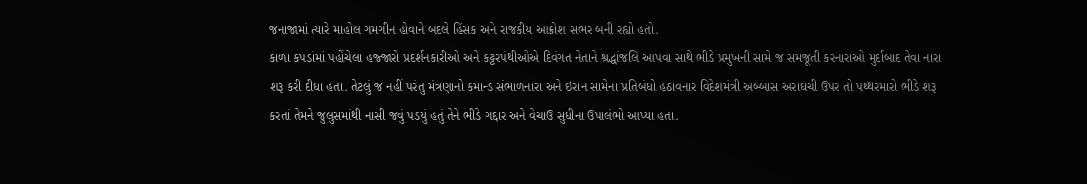જનાજામાં ત્યારે માહોલ ગમગીન હોવાને બદલે હિંસક અને રાજકીય આક્રોશ સભર બની રહ્યો હતો.
કાળા કપડાંમાં પહોંચેલા હજ્જારો પ્રદર્શનકારીઓ અને કટ્ટરપંથીઓએ દિવંગત નેતાને શ્રદ્ધાંજલિ આપવા સાથે ભીડે પ્રમુખની સામે જ સમજૂતી કરનારાઓ મુર્દાબાદ તેવા નારા શરૂ કરી દીધા હતા. તેટલું જ નહીં પરંતુ મંત્રણાનો કમાન્ડ સંભાળનારા અને ઇરાન સામેના પ્રતિબંધો હઠાવનાર વિદેશમંત્રી અબ્બાસ અરાઘચી ઉપર તો પથ્થરમારો ભીડે શરૂ કરતાં તેમને જુલુસમાંથી નાસી જવું પડયું હતું તેને ભીડે ગદ્દાર અને વેચાઉ સુધીના ઉપાલંભો આપ્યા હતા.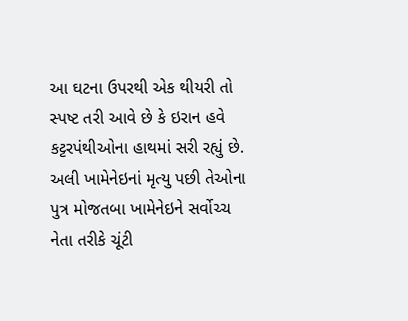આ ઘટના ઉપરથી એક થીયરી તો સ્પષ્ટ તરી આવે છે કે ઇરાન હવે કટ્ટરપંથીઓના હાથમાં સરી રહ્યું છે. અલી ખામેનેઇનાં મૃત્યુ પછી તેઓના પુત્ર મોજતબા ખામેનેઇને સર્વોચ્ચ નેતા તરીકે ચૂંટી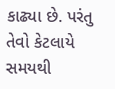કાઢ્યા છે. પરંતુ તેવો કેટલાયે સમયથી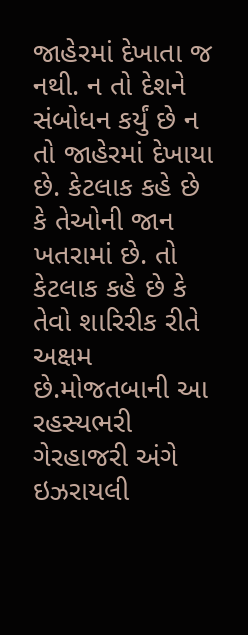જાહેરમાં દેખાતા જ નથી. ન તો દેશને સંબોધન કર્યું છે ન તો જાહેરમાં દેખાયા છે. કેટલાક કહે છે કે તેઓની જાન ખતરામાં છે. તો કેટલાક કહે છે કે તેવો શારિરીક રીતે અક્ષમ છે.મોજતબાની આ રહસ્યભરી ગેરહાજરી અંગે ઇઝરાયલી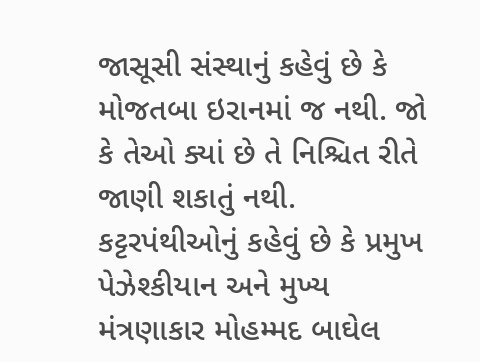જાસૂસી સંસ્થાનું કહેવું છે કે મોજતબા ઇરાનમાં જ નથી. જો કે તેઓ ક્યાં છે તે નિશ્ચિત રીતે જાણી શકાતું નથી.
કટ્ટરપંથીઓનું કહેવું છે કે પ્રમુખ પેઝેશ્કીયાન અને મુખ્ય મંત્રણાકાર મોહમ્મદ બાઘેલ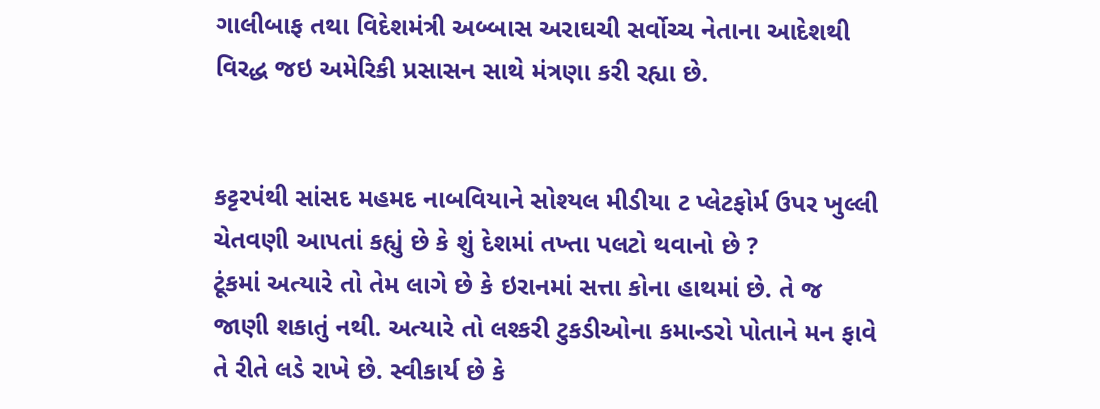ગાલીબાફ તથા વિદેશમંત્રી અબ્બાસ અરાઘચી સર્વોચ્ચ નેતાના આદેશથી વિરદ્ધ જઇ અમેરિકી પ્રસાસન સાથે મંત્રણા કરી રહ્યા છે.


કટ્ટરપંથી સાંસદ મહમદ નાબવિયાને સોશ્યલ મીડીયા ટ પ્લેટફોર્મ ઉપર ખુલ્લી ચેતવણી આપતાં કહ્યું છે કે શું દેશમાં તખ્તા પલટો થવાનો છે ?
ટૂંકમાં અત્યારે તો તેમ લાગે છે કે ઇરાનમાં સત્તા કોના હાથમાં છે. તે જ જાણી શકાતું નથી. અત્યારે તો લશ્કરી ટુકડીઓના કમાન્ડરો પોતાને મન ફાવે તે રીતે લડે રાખે છે. સ્વીકાર્ય છે કે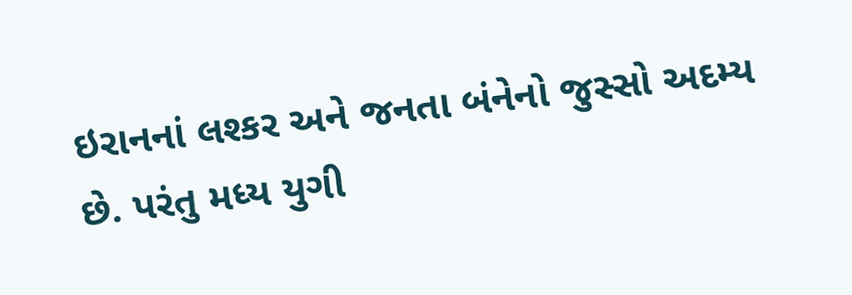ઇરાનનાં લશ્કર અને જનતા બંનેનો જુસ્સો અદમ્ય છે. પરંતુ મધ્ય યુગી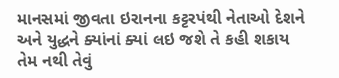માનસમાં જીવતા ઇરાનના કટ્ટરપંથી નેતાઓ દેશને અને યુદ્ધને ક્યાંનાં ક્યાં લઇ જશે તે કહી શકાય તેમ નથી તેવું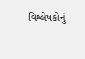વિશ્લેષકોનું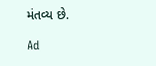મંતવ્ય છે.

Ad